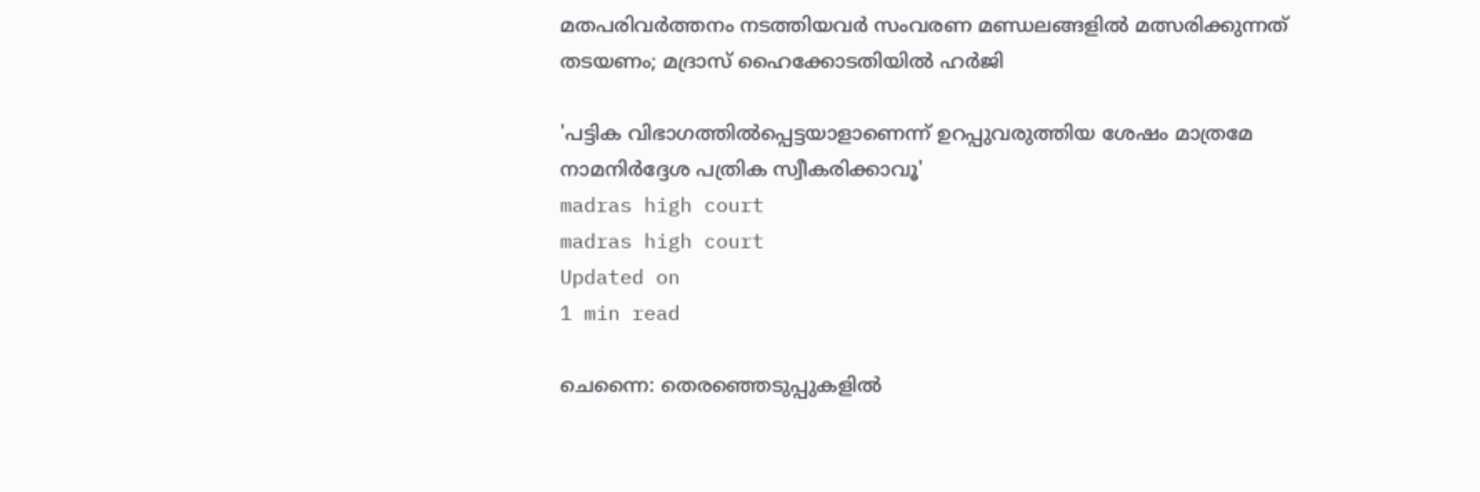മതപരിവർത്തനം നടത്തിയവർ സംവരണ മണ്ഡലങ്ങളിൽ മത്സരിക്കുന്നത് തടയണം; മദ്രാസ് ഹൈക്കോടതിയിൽ ഹർജി

'പട്ടിക വിഭാഗത്തിൽപ്പെട്ടയാളാണെന്ന് ഉറപ്പുവരുത്തിയ ശേഷം മാത്രമേ നാമനിർദ്ദേശ പത്രിക സ്വീകരിക്കാവൂ'
madras high court
madras high court
Updated on
1 min read

ചെന്നൈ: തെരഞ്ഞെടുപ്പുകളിൽ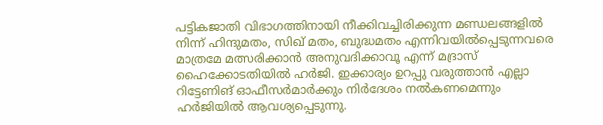പട്ടികജാതി വിഭാഗത്തിനായി നീക്കിവച്ചിരിക്കുന്ന മണ്ഡലങ്ങളിൽ നിന്ന് ഹിന്ദുമതം, സിഖ് മതം, ബുദ്ധമതം എന്നിവയിൽപ്പെടുന്നവരെ മാത്രമേ മത്സരിക്കാൻ അനുവദിക്കാവൂ എന്ന് മദ്രാസ് ഹൈക്കോടതിയിൽ ഹർജി. ഇക്കാര്യം ഉറപ്പു വരുത്താൻ എല്ലാ റിട്ടേണിങ് ഓഫീസർമാർക്കും നിർദേശം നൽകണമെന്നും ഹർജിയിൽ ആവശ്യപ്പെടുന്നു.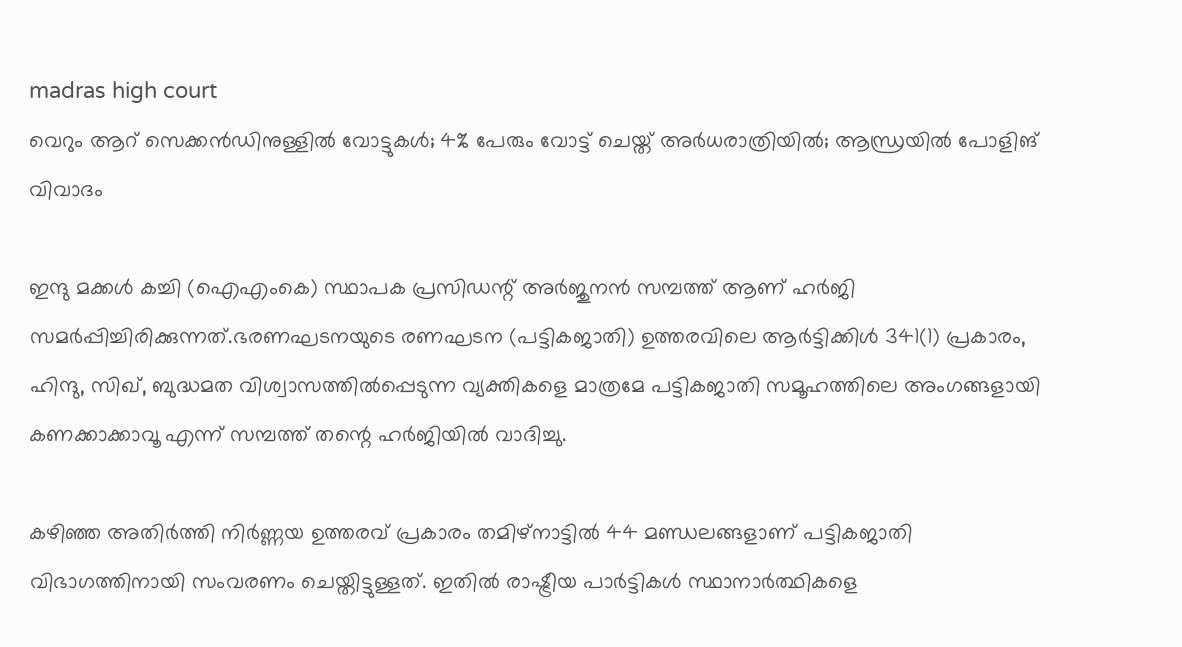madras high court
വെറും ആറ് സെക്കന്‍ഡിനുള്ളില്‍ വോട്ടുകള്‍; 4% പേരും വോട്ട് ചെയ്ത് അര്‍ധരാത്രിയില്‍; ആന്ധ്രയില്‍ പോളിങ് വിവാദം

ഇന്ദു മക്കൾ കച്ചി (ഐഎംകെ) സ്ഥാപക പ്രസിഡന്റ് അർജുനൻ സമ്പത്ത് ആണ് ഹർജി സമർപ്പിച്ചിരിക്കുന്നത്.ഭരണഘടനയുടെ രണഘടന (പട്ടികജാതി) ഉത്തരവിലെ ആർട്ടിക്കിൾ 341(1) പ്രകാരം, ഹിന്ദു, സിഖ്, ബുദ്ധമത വിശ്വാസത്തിൽപ്പെടുന്ന വ്യക്തികളെ മാത്രമേ പട്ടികജാതി സമൂഹത്തിലെ അംഗങ്ങളായി കണക്കാക്കാവൂ എന്ന് സമ്പത്ത് തന്റെ ഹർജിയിൽ വാദിച്ചു.

കഴിഞ്ഞ അതിർത്തി നിർണ്ണയ ഉത്തരവ് പ്രകാരം തമിഴ്‌നാട്ടിൽ 44 മണ്ഡലങ്ങളാണ് പട്ടികജാതി വിഭാഗത്തിനായി സംവരണം ചെയ്തിട്ടുള്ളത്. ഇതിൽ രാഷ്ട്രീയ പാർട്ടികൾ സ്ഥാനാർത്ഥികളെ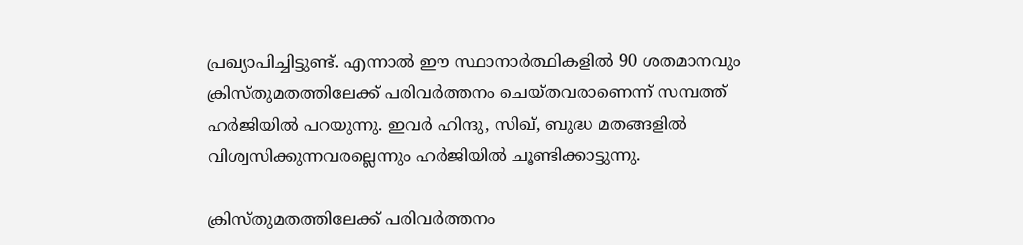പ്രഖ്യാപിച്ചിട്ടുണ്ട്. എന്നാൽ ഈ സ്ഥാനാർത്ഥികളിൽ 90 ശതമാനവും ക്രിസ്തുമതത്തിലേക്ക് പരിവർത്തനം ചെയ്തവരാണെന്ന് സമ്പത്ത് ഹർജിയിൽ പറയുന്നു. ഇവർ ഹിന്ദു, സിഖ്, ബുദ്ധ മതങ്ങളിൽ വിശ്വസിക്കുന്നവരല്ലെന്നും ഹർജിയിൽ ചൂണ്ടിക്കാട്ടുന്നു.

ക്രിസ്തുമതത്തിലേക്ക് പരിവർത്തനം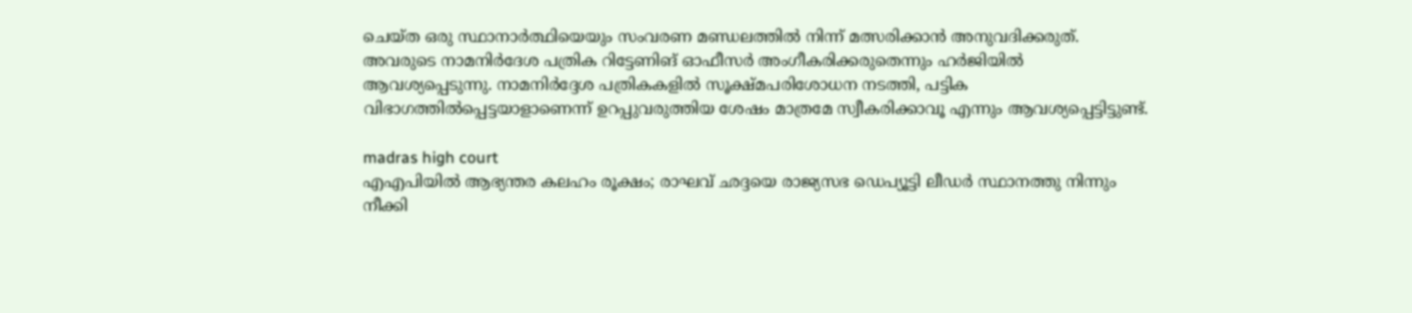ചെയ്ത ഒരു സ്ഥാനാർത്ഥിയെയും സംവരണ മണ്ഡലത്തിൽ നിന്ന് മത്സരിക്കാൻ അനുവദിക്കരുത്. അവരുടെ നാമനിർദേശ പത്രിക റിട്ടേണിങ് ഓഫീസർ അംഗീകരിക്കരുതെന്നും ഹർജിയിൽ ആവശ്യപ്പെടുന്നു. നാമനിർദ്ദേശ പത്രികകളിൽ സൂക്ഷ്മപരിശോധന നടത്തി, പട്ടിക വിഭാഗത്തിൽപ്പെട്ടയാളാണെന്ന് ഉറപ്പുവരുത്തിയ ശേഷം മാത്രമേ സ്വീകരിക്കാവൂ എന്നും ആവശ്യപ്പെട്ടിട്ടുണ്ട്.

madras high court
എഎപിയില്‍ ആഭ്യന്തര കലഹം രൂക്ഷം; രാഘവ് ഛദ്ദയെ രാജ്യസഭ ഡെപ്യൂട്ടി ലീഡര്‍ സ്ഥാനത്തു നിന്നും നീക്കി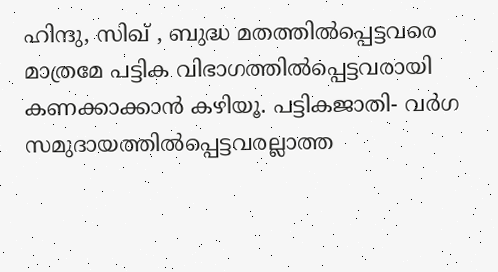ഹിന്ദു, സിഖ് , ബുദ്ധ മതത്തിൽപ്പെട്ടവരെ മാത്രമേ പട്ടിക വിഭാഗത്തിൽപ്പെട്ടവരായി കണക്കാക്കാൻ കഴിയൂ. പട്ടികജാതി- വർഗ സമുദായത്തിൽപ്പെട്ടവരല്ലാത്ത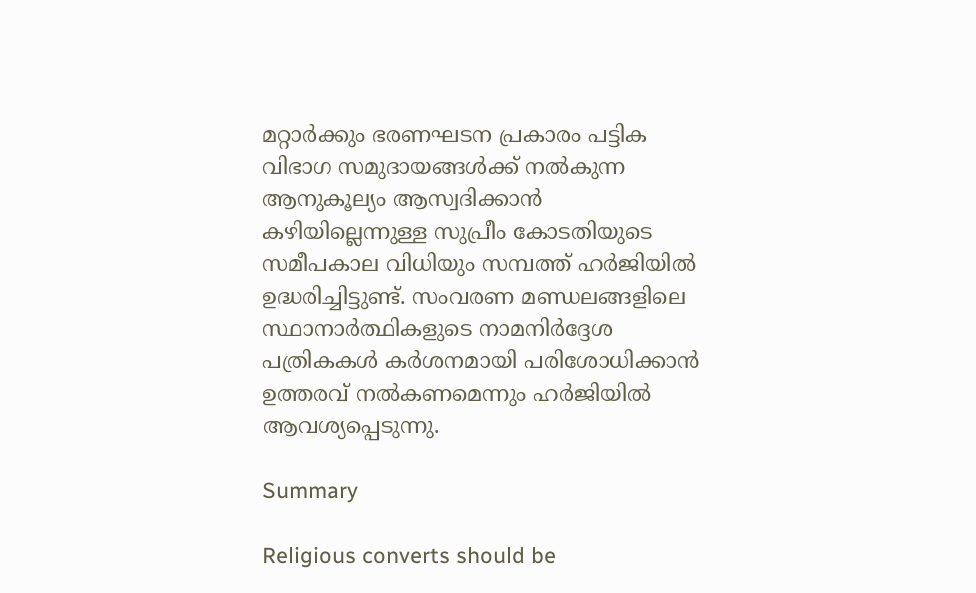മറ്റാർക്കും ഭരണഘടന പ്രകാരം പട്ടിക വിഭാഗ സമുദായങ്ങൾക്ക് നൽകുന്ന ആനുകൂല്യം ആസ്വദിക്കാൻ കഴിയില്ലെന്നുള്ള സുപ്രീം കോടതിയുടെ സമീപകാല വിധിയും സമ്പത്ത് ഹർജിയിൽ ഉദ്ധരിച്ചിട്ടുണ്ട്. സംവരണ മണ്ഡലങ്ങളിലെ സ്ഥാനാർത്ഥികളുടെ നാമനിർദ്ദേശ പത്രികകൾ കർശനമായി പരിശോധിക്കാൻ ഉത്തരവ് നൽകണമെന്നും ഹർജിയിൽ ആവശ്യപ്പെടുന്നു.

Summary

Religious converts should be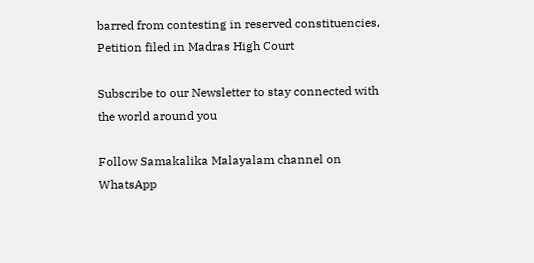barred from contesting in reserved constituencies, Petition filed in Madras High Court

Subscribe to our Newsletter to stay connected with the world around you

Follow Samakalika Malayalam channel on WhatsApp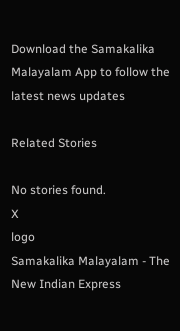Download the Samakalika Malayalam App to follow the latest news updates

Related Stories

No stories found.
X
logo
Samakalika Malayalam - The New Indian Express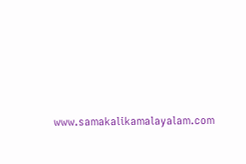www.samakalikamalayalam.com